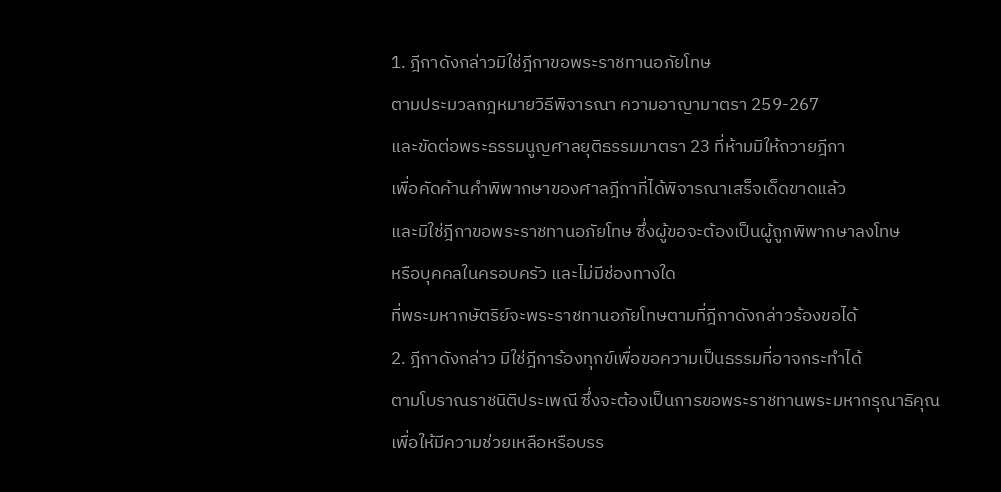1. ฎีกาดังกล่าวมิใช่ฎีกาขอพระราชทานอภัยโทษ
ตามประมวลกฎหมายวิธีพิจารณา ความอาญามาตรา 259-267
และขัดต่อพระธรรมนูญศาลยุติธรรมมาตรา 23 ที่ห้ามมิให้ถวายฎีกา
เพื่อคัดค้านคำพิพากษาของศาลฎีกาที่ได้พิจารณาเสร็จเด็ดขาดแล้ว
และมิใช่ฎีกาขอพระราชทานอภัยโทษ ซึ่งผู้ขอจะต้องเป็นผู้ถูกพิพากษาลงโทษ
หรือบุคคลในครอบครัว และไม่มีช่องทางใด
ที่พระมหากษัตริย์จะพระราชทานอภัยโทษตามที่ฎีกาดังกล่าวร้องขอได้
2. ฎีกาดังกล่าว มิใช่ฎีการ้องทุกข์เพื่อขอความเป็นธรรมที่อาจกระทำได้
ตามโบราณราชนิติประเพณี ซึ่งจะต้องเป็นการขอพระราชทานพระมหากรุณาธิคุณ
เพื่อให้มีความช่วยเหลือหรือบรร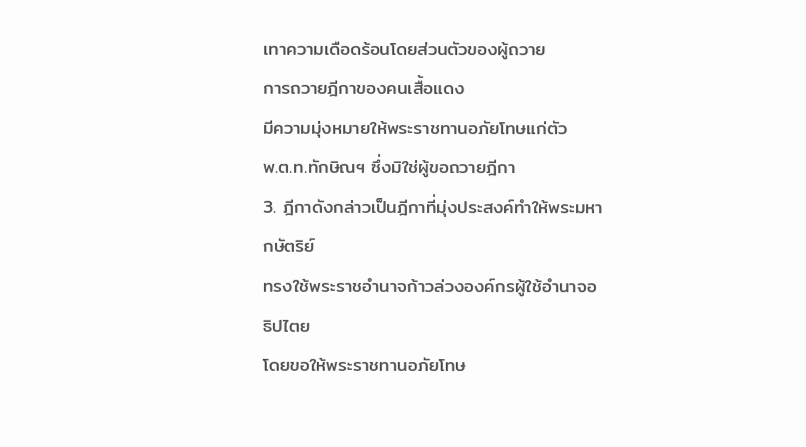เทาความเดือดร้อนโดยส่วนตัวของผู้ถวาย
การถวายฎีกาของคนเสื้อแดง
มีความมุ่งหมายให้พระราชทานอภัยโทษแก่ตัว
พ.ต.ท.ทักษิณฯ ซึ่งมิใช่ผู้ขอถวายฎีกา
3. ฎีกาดังกล่าวเป็นฎีกาที่มุ่งประสงค์ทำให้พระมหากษัตริย์
ทรงใช้พระราชอำนาจก้าวล่วงองค์กรผู้ใช้อำนาจอธิปไตย
โดยขอให้พระราชทานอภัยโทษ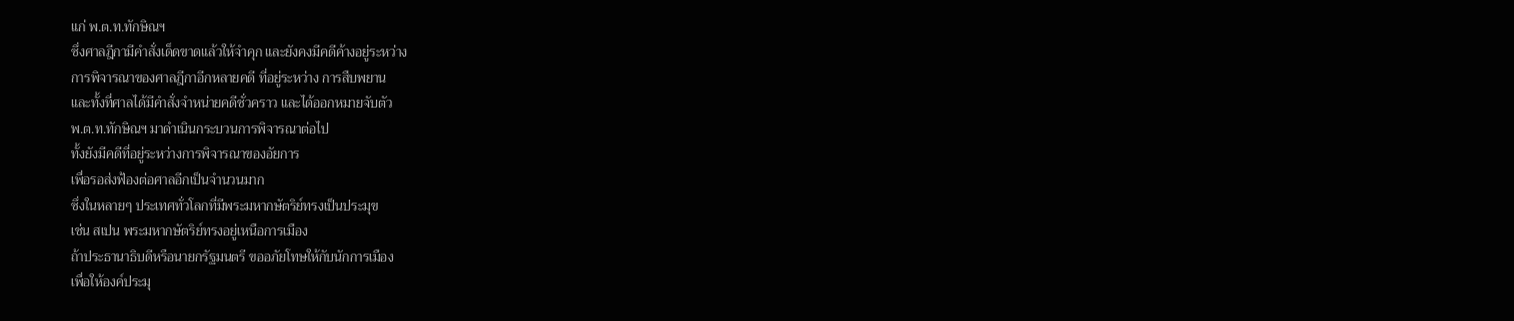แก่ พ.ต.ท.ทักษิณฯ
ซึ่งศาลฎีกามีคำสั่งเด็ดขาดแล้วให้จำคุก และยังคงมีคดีค้างอยู่ระหว่าง
การพิจารณาของศาลฎีกาอีกหลายคดี ที่อยู่ระหว่าง การสืบพยาน
และทั้งที่ศาลได้มีคำสั่งจำหน่ายคดีชั่วคราว และได้ออกหมายจับตัว
พ.ต.ท.ทักษิณฯ มาดำเนินกระบวนการพิจารณาต่อไป
ทั้งยังมีคดีที่อยู่ระหว่างการพิจารณาของอัยการ
เพื่อรอส่งฟ้องต่อศาลอีกเป็นจำนวนมาก
ซึ่งในหลายๆ ประเทศทั่วโลกที่มีพระมหากษัตริย์ทรงเป็นประมุข
เช่น สเปน พระมหากษัตริย์ทรงอยู่เหนือการเมือง
ถ้าประธานาธิบดีหรือนายกรัฐมนตรี ขออภัยโทษให้กับนักการเมือง
เพื่อให้องค์ประมุ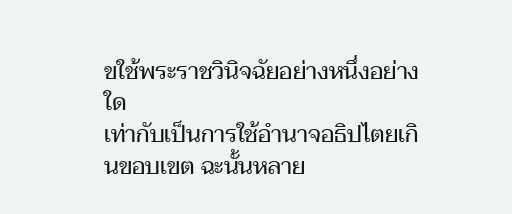ขใช้พระราชวินิจฉัยอย่างหนึ่งอย่างใด
เท่ากับเป็นการใช้อำนาจอธิปไตยเกินขอบเขต ฉะนั้นหลาย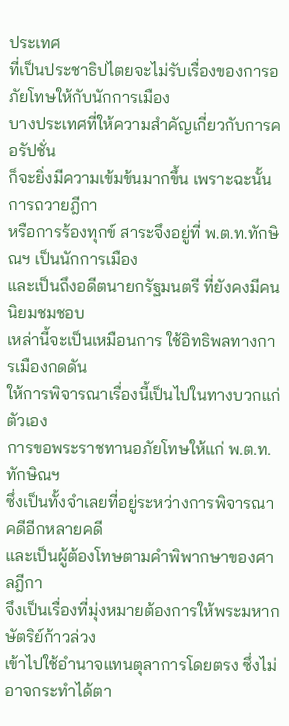ประเทศ
ที่เป็นประชาธิปไตยจะไม่รับเรื่องของการอภัยโทษให้กับนักการเมือง
บางประเทศที่ให้ความสำคัญเกี่ยวกับการคอรัปชั่น
ก็จะยิ่งมีความเข้มข้นมากขึ้น เพราะฉะนั้นการถวายฎีกา
หรือการร้องทุกข์ สาระจึงอยู่ที่ พ.ต.ท.ทักษิณฯ เป็นนักการเมือง
และเป็นถึงอดีตนายกรัฐมนตรี ที่ยังคงมีคนนิยมชมชอบ
เหล่านี้จะเป็นเหมือนการ ใช้อิทธิพลทางการเมืองกดดัน
ให้การพิจารณาเรื่องนี้เป็นไปในทางบวกแก่ตัวเอง
การขอพระราชทานอภัยโทษให้แก่ พ.ต.ท.ทักษิณฯ
ซึ่งเป็นทั้งจำเลยที่อยู่ระหว่างการพิจารณาคดีอีกหลายคดี
และเป็นผู้ต้องโทษตามคำพิพากษาของศาลฎีกา
จึงเป็นเรื่องที่มุ่งหมายต้องการให้พระมหากษัตริย์ก้าวล่วง
เข้าไปใช้อำนาจแทนตุลาการโดยตรง ซึ่งไม่อาจกระทำได้ตา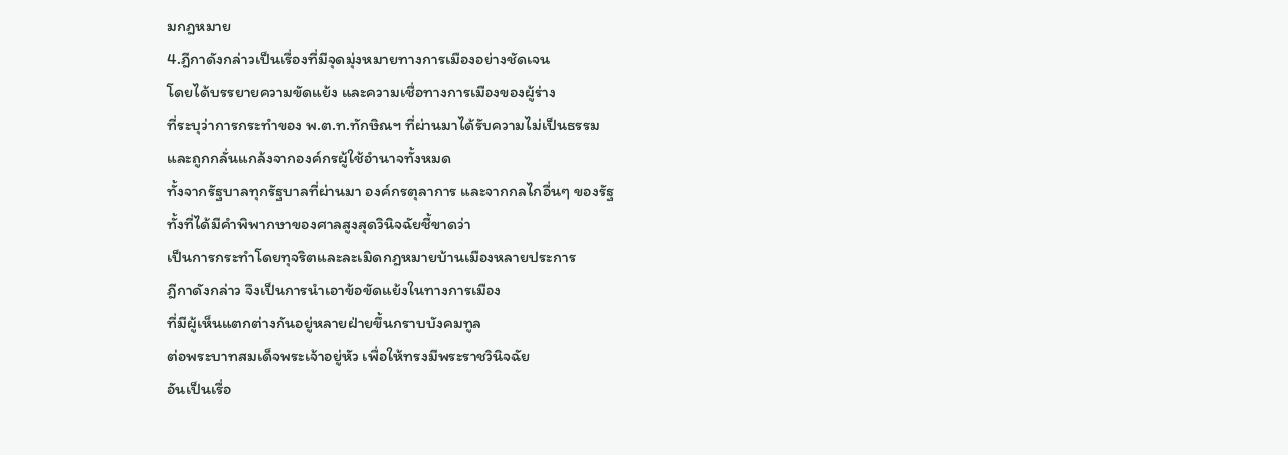มกฎหมาย
4.ฎีกาดังกล่าวเป็นเรื่องที่มีจุดมุ่งหมายทางการเมืองอย่างชัดเจน
โดยได้บรรยายความขัดแย้ง และความเชื่อทางการเมืองของผู้ร่าง
ที่ระบุว่าการกระทำของ พ.ต.ท.ทักษิณฯ ที่ผ่านมาได้รับความไม่เป็นธรรม
และถูกกลั่นแกล้งจากองค์กรผู้ใช้อำนาจทั้งหมด
ทั้งจากรัฐบาลทุกรัฐบาลที่ผ่านมา องค์กรตุลาการ และจากกลไกอื่นๆ ของรัฐ
ทั้งที่ได้มีคำพิพากษาของศาลสูงสุดวินิจฉัยชี้ขาดว่า
เป็นการกระทำโดยทุจริตและละเมิดกฎหมายบ้านเมืองหลายประการ
ฎีกาดังกล่าว จึงเป็นการนำเอาข้อขัดแย้งในทางการเมือง
ที่มีผู้เห็นแตกต่างกันอยู่หลายฝ่ายขึ้นกราบบังคมทูล
ต่อพระบาทสมเด็จพระเจ้าอยู่หัว เพื่อให้ทรงมีพระราชวินิจฉัย
อันเป็นเรื่อ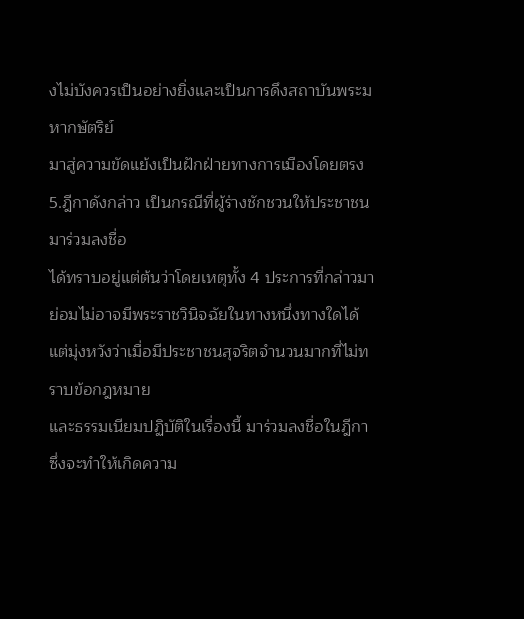งไม่บังควรเป็นอย่างยิ่งและเป็นการดึงสถาบันพระมหากษัตริย์
มาสู่ความขัดแย้งเป็นฝักฝ่ายทางการเมืองโดยตรง
5.ฎีกาดังกล่าว เป็นกรณีที่ผู้ร่างชักชวนให้ประชาชนมาร่วมลงชื่อ
ได้ทราบอยู่แต่ต้นว่าโดยเหตุทั้ง 4 ประการที่กล่าวมา
ย่อมไม่อาจมีพระราชวินิจฉัยในทางหนึ่งทางใดได้
แต่มุ่งหวังว่าเมื่อมีประชาชนสุจริตจำนวนมากที่ไม่ทราบข้อกฎหมาย
และธรรมเนียมปฏิบัติในเรื่องนี้ มาร่วมลงชื่อในฎีกา
ซึ่งจะทำให้เกิดความ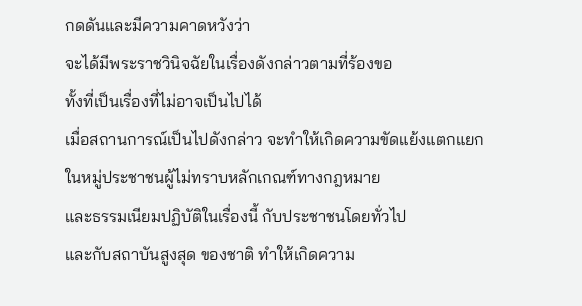กดดันและมีความคาดหวังว่า
จะได้มีพระราชวินิจฉัยในเรื่องดังกล่าวตามที่ร้องขอ
ทั้งที่เป็นเรื่องที่ไม่อาจเป็นไปได้
เมื่อสถานการณ์เป็นไปดังกล่าว จะทำให้เกิดความขัดแย้งแตกแยก
ในหมู่ประชาชนผู้ไม่ทราบหลักเกณฑ์ทางกฎหมาย
และธรรมเนียมปฏิบัติในเรื่องนี้ กับประชาชนโดยทั่วไป
และกับสถาบันสูงสุด ของชาติ ทำให้เกิดความ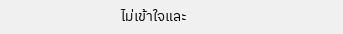ไม่เข้าใจและ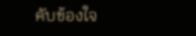คับข้องใจ